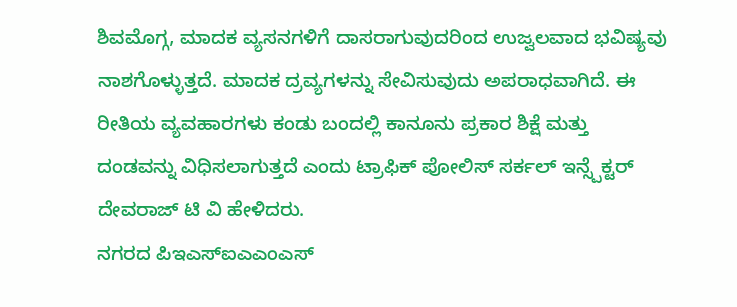ಶಿವಮೊಗ್ಗ, ಮಾದಕ ವ್ಯಸನಗಳಿಗೆ ದಾಸರಾಗುವುದರಿಂದ ಉಜ್ವಲವಾದ ಭವಿಷ್ಯವು ನಾಶಗೊಳ್ಳುತ್ತದೆ. ಮಾದಕ ದ್ರವ್ಯಗಳನ್ನು ಸೇವಿಸುವುದು ಅಪರಾಧವಾಗಿದೆ. ಈ ರೀತಿಯ ವ್ಯವಹಾರಗಳು ಕಂಡು ಬಂದಲ್ಲಿ ಕಾನೂನು ಪ್ರಕಾರ ಶಿಕ್ಷೆ ಮತ್ತು ದಂಡವನ್ನು ವಿಧಿಸಲಾಗುತ್ತದೆ ಎಂದು ಟ್ರಾಫಿಕ್ ಪೋಲಿಸ್ ಸರ್ಕಲ್ ಇನ್ಸ್ಪೆಕ್ಟರ್ ದೇವರಾಜ್ ಟಿ ವಿ ಹೇಳಿದರು.
ನಗರದ ಪಿಇಎಸ್ಐಎಎಂಎಸ್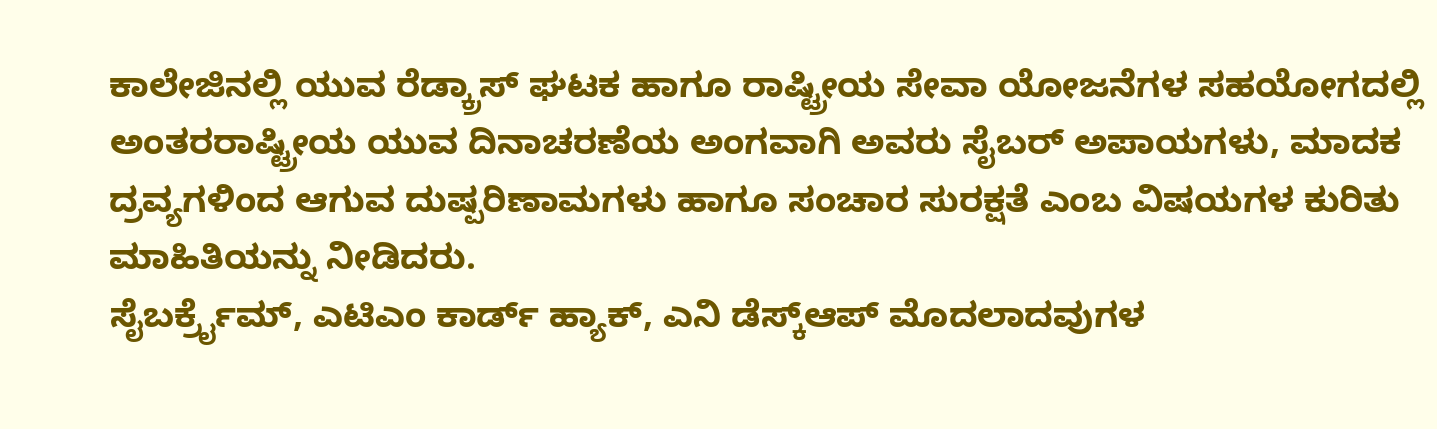ಕಾಲೇಜಿನಲ್ಲಿ ಯುವ ರೆಡ್ಕ್ರಾಸ್ ಘಟಕ ಹಾಗೂ ರಾಷ್ಟ್ರೀಯ ಸೇವಾ ಯೋಜನೆಗಳ ಸಹಯೋಗದಲ್ಲಿ ಅಂತರರಾಷ್ಟ್ರೀಯ ಯುವ ದಿನಾಚರಣೆಯ ಅಂಗವಾಗಿ ಅವರು ಸೈಬರ್ ಅಪಾಯಗಳು, ಮಾದಕ ದ್ರವ್ಯಗಳಿಂದ ಆಗುವ ದುಷ್ಪರಿಣಾಮಗಳು ಹಾಗೂ ಸಂಚಾರ ಸುರಕ್ಷತೆ ಎಂಬ ವಿಷಯಗಳ ಕುರಿತು ಮಾಹಿತಿಯನ್ನು ನೀಡಿದರು.
ಸೈಬರ್ಕ್ರೈಮ್, ಎಟಿಎಂ ಕಾರ್ಡ್ ಹ್ಯಾಕ್, ಎನಿ ಡೆಸ್ಕ್ಆಪ್ ಮೊದಲಾದವುಗಳ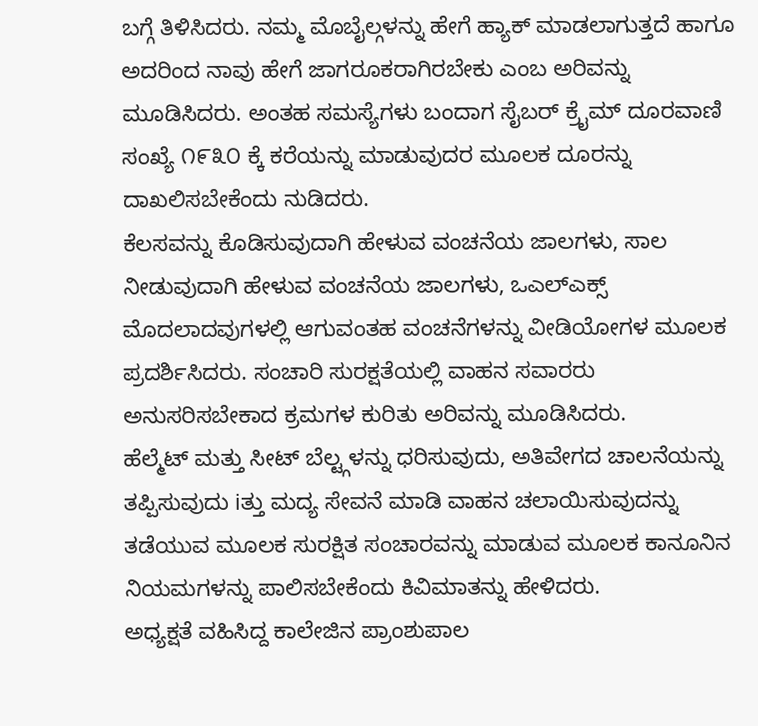ಬಗ್ಗೆ ತಿಳಿಸಿದರು. ನಮ್ಮ ಮೊಬೈಲ್ಗಳನ್ನು ಹೇಗೆ ಹ್ಯಾಕ್ ಮಾಡಲಾಗುತ್ತದೆ ಹಾಗೂ ಅದರಿಂದ ನಾವು ಹೇಗೆ ಜಾಗರೂಕರಾಗಿರಬೇಕು ಎಂಬ ಅರಿವನ್ನು ಮೂಡಿಸಿದರು. ಅಂತಹ ಸಮಸ್ಯೆಗಳು ಬಂದಾಗ ಸೈಬರ್ ಕ್ರೈಮ್ ದೂರವಾಣಿ ಸಂಖ್ಯೆ ೧೯೩೦ ಕ್ಕೆ ಕರೆಯನ್ನು ಮಾಡುವುದರ ಮೂಲಕ ದೂರನ್ನು ದಾಖಲಿಸಬೇಕೆಂದು ನುಡಿದರು.
ಕೆಲಸವನ್ನು ಕೊಡಿಸುವುದಾಗಿ ಹೇಳುವ ವಂಚನೆಯ ಜಾಲಗಳು, ಸಾಲ ನೀಡುವುದಾಗಿ ಹೇಳುವ ವಂಚನೆಯ ಜಾಲಗಳು, ಒಎಲ್ಎಕ್ಸ್ ಮೊದಲಾದವುಗಳಲ್ಲಿ ಆಗುವಂತಹ ವಂಚನೆಗಳನ್ನು ವೀಡಿಯೋಗಳ ಮೂಲಕ ಪ್ರದರ್ಶಿಸಿದರು. ಸಂಚಾರಿ ಸುರಕ್ಷತೆಯಲ್ಲಿ ವಾಹನ ಸವಾರರು ಅನುಸರಿಸಬೇಕಾದ ಕ್ರಮಗಳ ಕುರಿತು ಅರಿವನ್ನು ಮೂಡಿಸಿದರು.
ಹೆಲ್ಮೆಟ್ ಮತ್ತು ಸೀಟ್ ಬೆಲ್ಟ್ಗಳನ್ನು ಧರಿಸುವುದು, ಅತಿವೇಗದ ಚಾಲನೆಯನ್ನು ತಪ್ಪಿಸುವುದು iತ್ತು ಮದ್ಯ ಸೇವನೆ ಮಾಡಿ ವಾಹನ ಚಲಾಯಿಸುವುದನ್ನು ತಡೆಯುವ ಮೂಲಕ ಸುರಕ್ಷಿತ ಸಂಚಾರವನ್ನು ಮಾಡುವ ಮೂಲಕ ಕಾನೂನಿನ ನಿಯಮಗಳನ್ನು ಪಾಲಿಸಬೇಕೆಂದು ಕಿವಿಮಾತನ್ನು ಹೇಳಿದರು.
ಅಧ್ಯಕ್ಷತೆ ವಹಿಸಿದ್ದ ಕಾಲೇಜಿನ ಪ್ರಾಂಶುಪಾಲ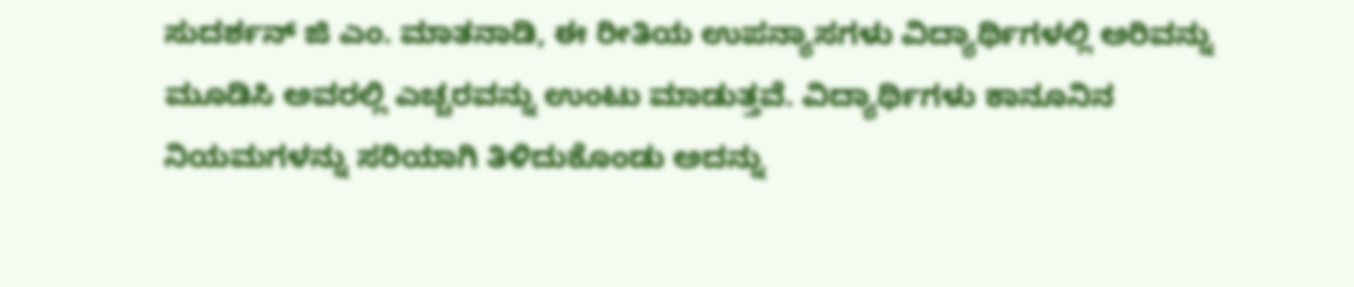ಸುದರ್ಶನ್ ಜಿ ಎಂ. ಮಾತನಾಡಿ, ಈ ರೀತಿಯ ಉಪನ್ಯಾಸಗಳು ವಿದ್ಯಾರ್ಥಿಗಳಲ್ಲಿ ಅರಿವನ್ನು ಮೂಡಿಸಿ ಅವರಲ್ಲಿ ಎಚ್ಚರವನ್ನು ಉಂಟು ಮಾಡುತ್ತವೆ. ವಿದ್ಯಾರ್ಥಿಗಳು ಕಾನೂನಿನ ನಿಯಮಗಳನ್ನು ಸರಿಯಾಗಿ ತಿಳಿದುಕೊಂಡು ಅದನ್ನು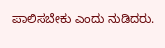ಪಾಲಿಸಬೇಕು ಎಂದು ನುಡಿದರು.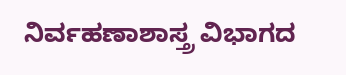ನಿರ್ವಹಣಾಶಾಸ್ತ್ರ ವಿಭಾಗದ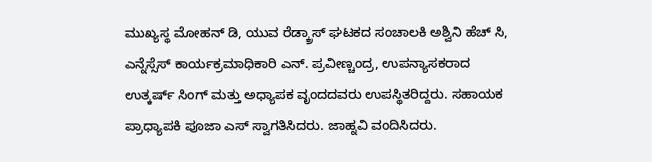ಮುಖ್ಯಸ್ಥ ಮೋಹನ್ ಡಿ, ಯುವ ರೆಡ್ಕ್ರಾಸ್ ಘಟಕದ ಸಂಚಾಲಕಿ ಅಶ್ವಿನಿ ಹೆಚ್ ಸಿ, ಎನ್ನೆಸ್ಸೆಸ್ ಕಾರ್ಯಕ್ರಮಾಧಿಕಾರಿ ಎನ್. ಪ್ರವೀಣ್ಚಂದ್ರ, ಉಪನ್ಯಾಸಕರಾದ ಉತ್ಕರ್ಷ್ ಸಿಂಗ್ ಮತ್ತು ಅಧ್ಯಾಪಕ ವೃಂದದವರು ಉಪಸ್ಥಿತರಿದ್ದರು. ಸಹಾಯಕ ಪ್ರಾಧ್ಯಾಪಕಿ ಪೂಜಾ ಎಸ್ ಸ್ವಾಗತಿಸಿದರು. ಜಾಹ್ನವಿ ವಂದಿಸಿದರು.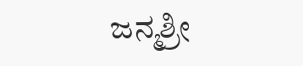ಜನ್ಮಶ್ರೀ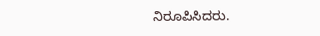ನಿರೂಪಿಸಿದರು.